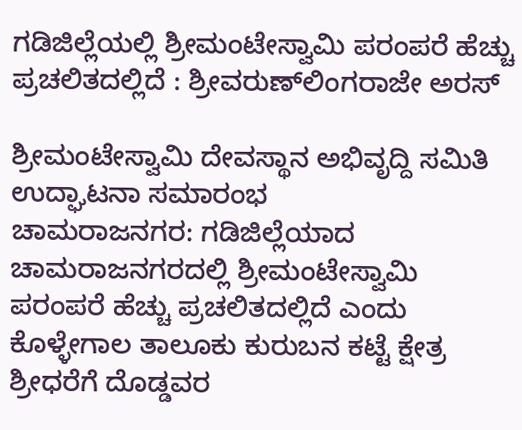ಗಡಿಜಿಲ್ಲೆಯಲ್ಲಿ ಶ್ರೀಮಂಟೇಸ್ವಾಮಿ ಪರಂಪರೆ ಹೆಚ್ಚು ಪ್ರಚಲಿತದಲ್ಲಿದೆ : ಶ್ರೀವರುಣ್‌ಲಿಂಗರಾಜೇ ಅರಸ್

ಶ್ರೀಮಂಟೇಸ್ವಾಮಿ ದೇವಸ್ಥಾನ ಅಭಿವೃದ್ದಿ ಸಮಿತಿ ಉದ್ಘಾಟನಾ ಸಮಾರಂಭ
ಚಾಮರಾಜನಗರ: ಗಡಿಜಿಲ್ಲೆಯಾದ ಚಾಮರಾಜನಗರದಲ್ಲಿ ಶ್ರೀಮಂಟೇಸ್ವಾಮಿ ಪರಂಪರೆ ಹೆಚ್ಚು ಪ್ರಚಲಿತದಲ್ಲಿದೆ ಎಂದು ಕೊಳ್ಳೇಗಾಲ ತಾಲೂಕು ಕುರುಬನ ಕಟ್ಟೆ ಕ್ಷೇತ್ರ ಶ್ರೀಧರೆಗೆ ದೊಡ್ಡವರ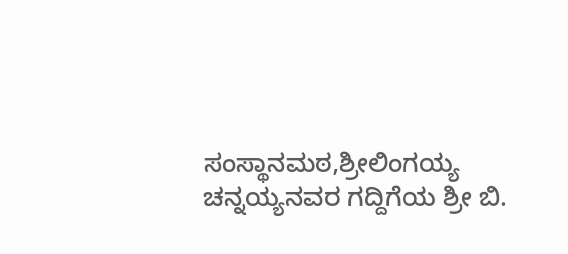ಸಂಸ್ಥಾನಮಠ,ಶ್ರೀಲಿಂಗಯ್ಯ ಚನ್ನಯ್ಯನವರ ಗದ್ದಿಗೆಯ ಶ್ರೀ ಬಿ.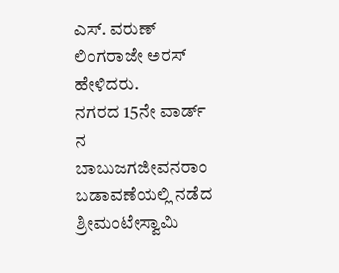ಎಸ್. ವರುಣ್ ಲಿಂಗರಾಜೇ ಅರಸ್ ಹೇಳಿದರು.
ನಗರದ 15ನೇ ವಾರ್ಡ್ ನ ಬಾಬುಜಗಜೀವನರಾಂ ಬಡಾವಣೆಯಲ್ಲಿ ನಡೆದ ಶ್ರೀಮಂಟೇಸ್ವಾಮಿ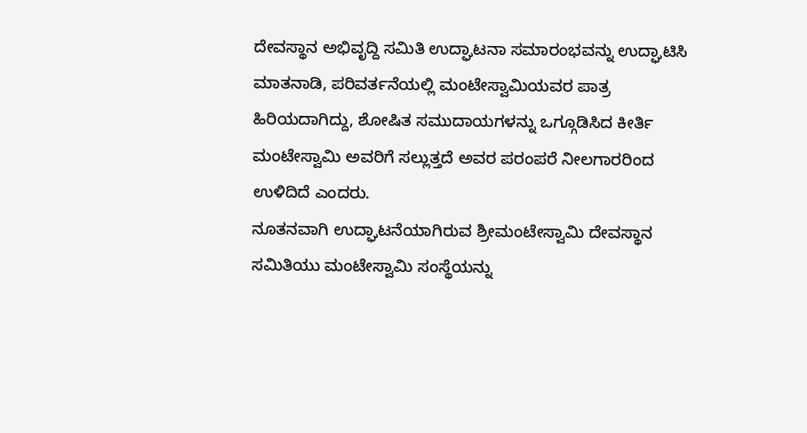ದೇವಸ್ಥಾನ ಅಭಿವೃದ್ದಿ ಸಮಿತಿ ಉದ್ಘಾಟನಾ ಸಮಾರಂಭವನ್ನು ಉದ್ಘಾಟಿಸಿ ಮಾತನಾಡಿ, ಪರಿವರ್ತನೆಯಲ್ಲಿ ಮಂಟೇಸ್ವಾಮಿಯವರ ಪಾತ್ರ ಹಿರಿಯದಾಗಿದ್ದು, ಶೋಷಿತ ಸಮುದಾಯಗಳನ್ನು ಒಗ್ಗೂಡಿಸಿದ ಕೀರ್ತಿ ಮಂಟೇಸ್ವಾಮಿ ಅವರಿಗೆ ಸಲ್ಲುತ್ತದೆ ಅವರ ಪರಂಪರೆ ನೀಲಗಾರರಿಂದ ಉಳಿದಿದೆ ಎಂದರು.
ನೂತನವಾಗಿ ಉದ್ಘಾಟನೆಯಾಗಿರುವ ಶ್ರೀಮಂಟೇಸ್ವಾಮಿ ದೇವಸ್ಥಾನ ಸಮಿತಿಯು ಮಂಟೇಸ್ವಾಮಿ ಸಂಸ್ಥೆಯನ್ನು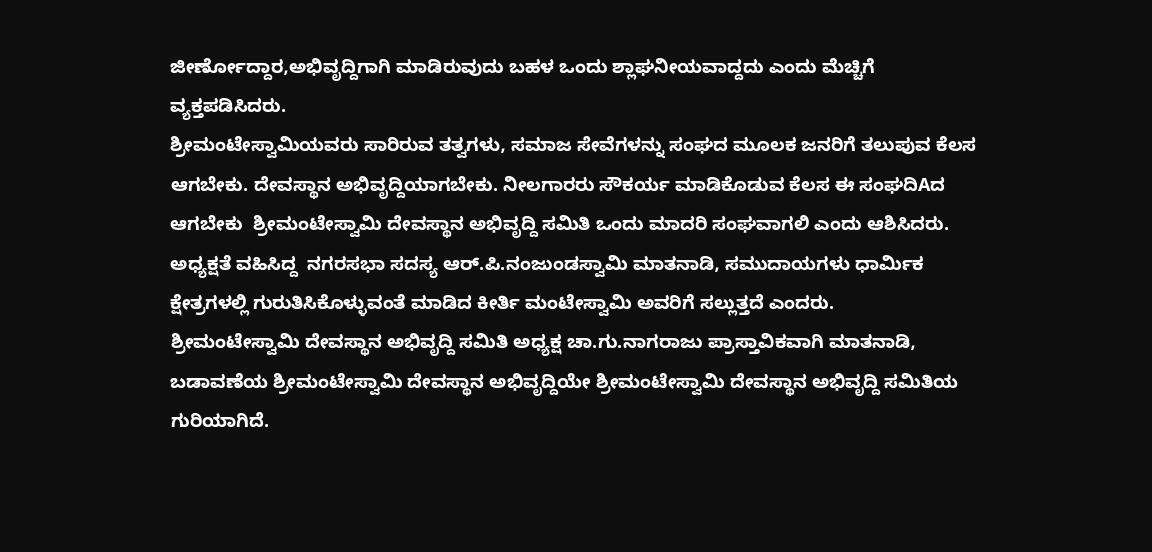ಜೀರ್ಣೋದ್ದಾರ,ಅಭಿವೃದ್ದಿಗಾಗಿ ಮಾಡಿರುವುದು ಬಹಳ ಒಂದು ಶ್ಲಾಘನೀಯವಾದ್ದದು ಎಂದು ಮೆಚ್ಚಿಗೆ ವ್ಯಕ್ತಪಡಿಸಿದರು.
ಶ್ರೀಮಂಟೇಸ್ವಾಮಿಯವರು ಸಾರಿರುವ ತತ್ವಗಳು, ಸಮಾಜ ಸೇವೆಗಳನ್ನು ಸಂಘದ ಮೂಲಕ ಜನರಿಗೆ ತಲುಪುವ ಕೆಲಸ ಆಗಬೇಕು. ದೇವಸ್ಥಾನ ಅಭಿವೃದ್ದಿಯಾಗಬೇಕು. ನೀಲಗಾರರು ಸೌಕರ್ಯ ಮಾಡಿಕೊಡುವ ಕೆಲಸ ಈ ಸಂಘದಿAದ ಆಗಬೇಕು  ಶ್ರೀಮಂಟೇಸ್ವಾಮಿ ದೇವಸ್ಥಾನ ಅಭಿವೃದ್ದಿ ಸಮಿತಿ ಒಂದು ಮಾದರಿ ಸಂಘವಾಗಲಿ ಎಂದು ಆಶಿಸಿದರು.
ಅಧ್ಯಕ್ಷತೆ ವಹಿಸಿದ್ದ  ನಗರಸಭಾ ಸದಸ್ಯ ಆರ್.ಪಿ.ನಂಜುಂಡಸ್ವಾಮಿ ಮಾತನಾಡಿ, ಸಮುದಾಯಗಳು ಧಾರ್ಮಿಕ ಕ್ಷೇತ್ರಗಳಲ್ಲಿ ಗುರುತಿಸಿಕೊಳ್ಳುವಂತೆ ಮಾಡಿದ ಕೀರ್ತಿ ಮಂಟೇಸ್ವಾಮಿ ಅವರಿಗೆ ಸಲ್ಲುತ್ತದೆ ಎಂದರು.
ಶ್ರೀಮಂಟೇಸ್ವಾಮಿ ದೇವಸ್ಥಾನ ಅಭಿವೃದ್ದಿ ಸಮಿತಿ ಅಧ್ಯಕ್ಷ ಚಾ.ಗು.ನಾಗರಾಜು ಪ್ರಾಸ್ತಾವಿಕವಾಗಿ ಮಾತನಾಡಿ, ಬಡಾವಣೆಯ ಶ್ರೀಮಂಟೇಸ್ವಾಮಿ ದೇವಸ್ಥಾನ ಅಭಿವೃದ್ದಿಯೇ ಶ್ರೀಮಂಟೇಸ್ವಾಮಿ ದೇವಸ್ಥಾನ ಅಭಿವೃದ್ದಿ ಸಮಿತಿಯ ಗುರಿಯಾಗಿದೆ.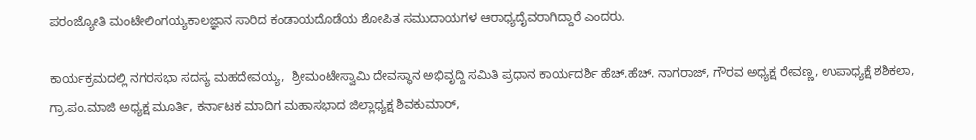ಪರಂಜ್ಯೋತಿ ಮಂಟೇಲಿಂಗಯ್ಯಕಾಲಜ್ಞಾನ ಸಾರಿದ ಕಂಡಾಯದೊಡೆಯ ಶೋಪಿತ ಸಮುದಾಯಗಳ ಆರಾಧ್ಯದೈವರಾಗಿದ್ದಾರೆ ಎಂದರು.

ಕಾರ್ಯಕ್ರಮದಲ್ಲಿ ನಗರಸಭಾ ಸದಸ್ಯ ಮಹದೇವಯ್ಯ,  ಶ್ರೀಮಂಟೇಸ್ವಾಮಿ ದೇವಸ್ಥಾನ ಅಭಿವೃದ್ದಿ ಸಮಿತಿ ಪ್ರಧಾನ ಕಾರ್ಯದರ್ಶಿ ಹೆಚ್.ಹೆಚ್. ನಾಗರಾಜ್, ಗೌರವ ಅಧ್ಯಕ್ಷ ರೇವಣ್ಣ, ಉಪಾಧ್ಯಕ್ಷೆ ಶಶಿಕಲಾ, ಗ್ರಾ.ಪಂ.ಮಾಜಿ ಅಧ್ಯಕ್ಷ ಮೂರ್ತಿ, ಕರ್ನಾಟಕ ಮಾದಿಗ ಮಹಾಸಭಾದ ಜಿಲ್ಲಾಧ್ಯಕ್ಷ ಶಿವಕುಮಾರ್,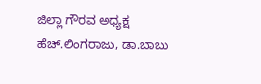ಜಿಲ್ಲಾ ಗೌರವ ಅಧ್ಯಕ್ಷ ಹೆಚ್.ಲಿಂಗರಾಜು, ಡಾ.ಬಾಬು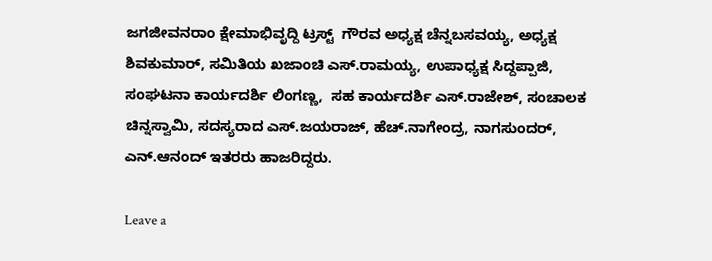ಜಗಜೀವನರಾಂ ಕ್ಷೇಮಾಭಿವೃದ್ದಿ ಟ್ರಸ್ಟ್  ಗೌರವ ಅಧ್ಯಕ್ಷ ಚೆನ್ನಬಸವಯ್ಯ, ಅಧ್ಯಕ್ಷ ಶಿವಕುಮಾರ್, ಸಮಿತಿಯ ಖಜಾಂಚಿ ಎಸ್.ರಾಮಯ್ಯ, ಉಪಾಧ್ಯಕ್ಷ ಸಿದ್ದಪ್ಪಾಜಿ, ಸಂಘಟನಾ ಕಾರ್ಯದರ್ಶಿ ಲಿಂಗಣ್ಣ,  ಸಹ ಕಾರ್ಯದರ್ಶಿ ಎಸ್.ರಾಜೇಶ್, ಸಂಚಾಲಕ ಚಿನ್ನಸ್ವಾಮಿ, ಸದಸ್ಯರಾದ ಎಸ್.ಜಯರಾಜ್, ಹೆಚ್.ನಾಗೇಂದ್ರ, ನಾಗಸುಂದರ್, ಎನ್.ಆನಂದ್ ಇತರರು ಹಾಜರಿದ್ದರು.

Leave a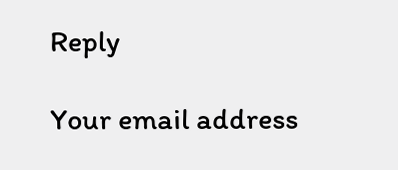Reply

Your email address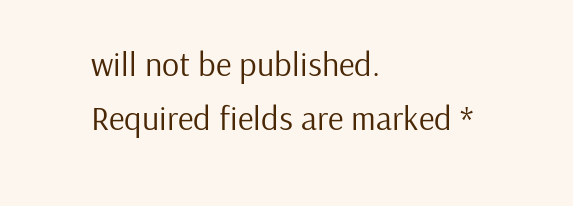will not be published. Required fields are marked *